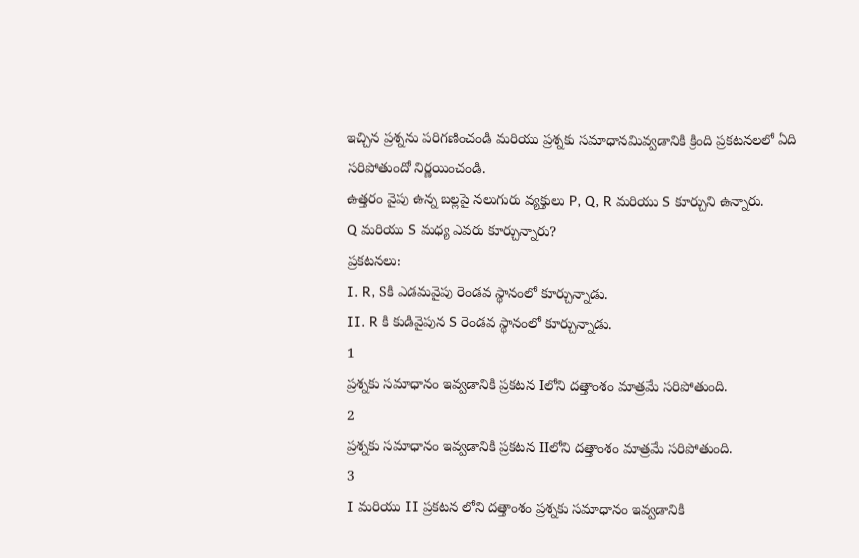ఇచ్చిన ప్రశ్నను పరిగణించండి మరియు ప్రశ్నకు సమాధానమివ్వడానికి క్రింది ప్రకటనలలో ఏది సరిపోతుందో నిర్ణయించండి.
ఉత్తరం వైపు ఉన్న బల్లపై నలుగురు వ్యక్తులు P, Q, R మరియు S కూర్చుని ఉన్నారు.
Q మరియు S మధ్య ఎవరు కూర్చున్నారు?
ప్రకటనలు:
I. R, Sకి ఎడమవైపు రెండవ స్థానంలో కూర్చున్నాడు.
II. R కి కుడివైపున S రెండవ స్థానంలో కూర్చున్నాడు.
1
ప్రశ్నకు సమాధానం ఇవ్వడానికి ప్రకటన Iలోని దత్తాంశం మాత్రమే సరిపోతుంది.
2
ప్రశ్నకు సమాధానం ఇవ్వడానికి ప్రకటన IIలోని దత్తాంశం మాత్రమే సరిపోతుంది.
3
I మరియు II ప్రకటన లోని దత్తాంశం ప్రశ్నకు సమాధానం ఇవ్వడానికి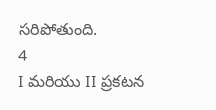సరిపోతుంది.
4
I మరియు II ప్రకటన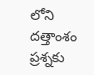లోని దత్తాంశం ప్రశ్నకు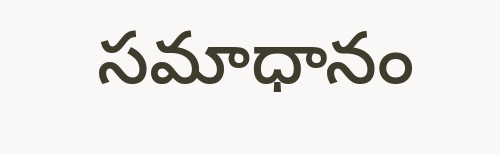సమాధానం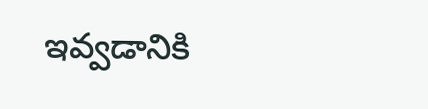ఇవ్వడానికి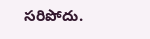సరిపోదు.